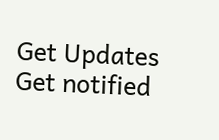Get Updates
Get notified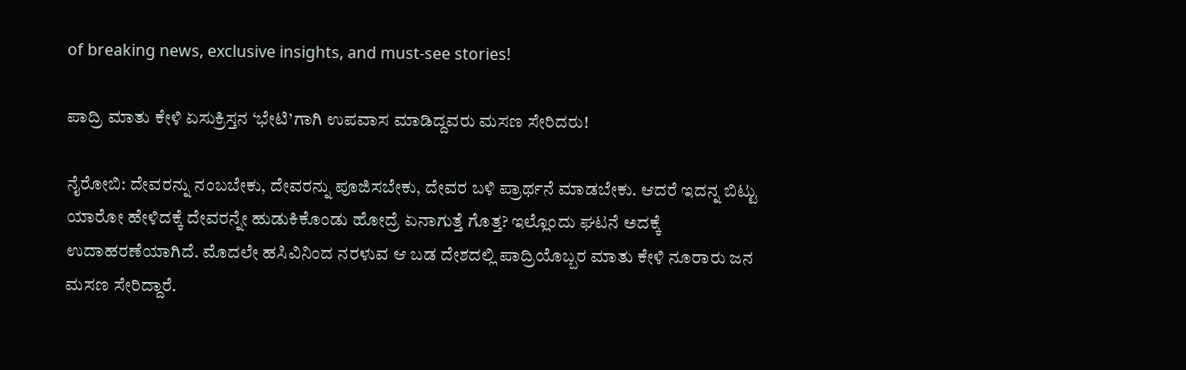of breaking news, exclusive insights, and must-see stories!

ಪಾದ್ರಿ ಮಾತು ಕೇಳಿ ಏಸುಕ್ರಿಸ್ತನ ‘ಭೇಟಿ’ಗಾಗಿ ಉಪವಾಸ ಮಾಡಿದ್ದವರು ಮಸಣ ಸೇರಿದರು!

ನೈರೋಬಿ: ದೇವರನ್ನು ನಂಬಬೇಕು, ದೇವರನ್ನು ಪೂಜಿಸಬೇಕು, ದೇವರ ಬಳಿ ಪ್ರಾರ್ಥನೆ ಮಾಡಬೇಕು. ಆದರೆ ಇದನ್ನ ಬಿಟ್ಟು ಯಾರೋ ಹೇಳಿದಕ್ಕೆ ದೇವರನ್ನೇ ಹುಡುಕಿಕೊಂಡು ಹೋದ್ರೆ ಏನಾಗುತ್ತೆ ಗೊತ್ತ? ಇಲ್ಲೊಂದು ಘಟನೆ ಅದಕ್ಕೆ ಉದಾಹರಣೆಯಾಗಿದೆ. ಮೊದಲೇ ಹಸಿವಿನಿಂದ ನರಳುವ ಆ ಬಡ ದೇಶದಲ್ಲಿ ಪಾದ್ರಿಯೊಬ್ಬರ ಮಾತು ಕೇಳಿ ನೂರಾರು ಜನ ಮಸಣ ಸೇರಿದ್ದಾರೆ.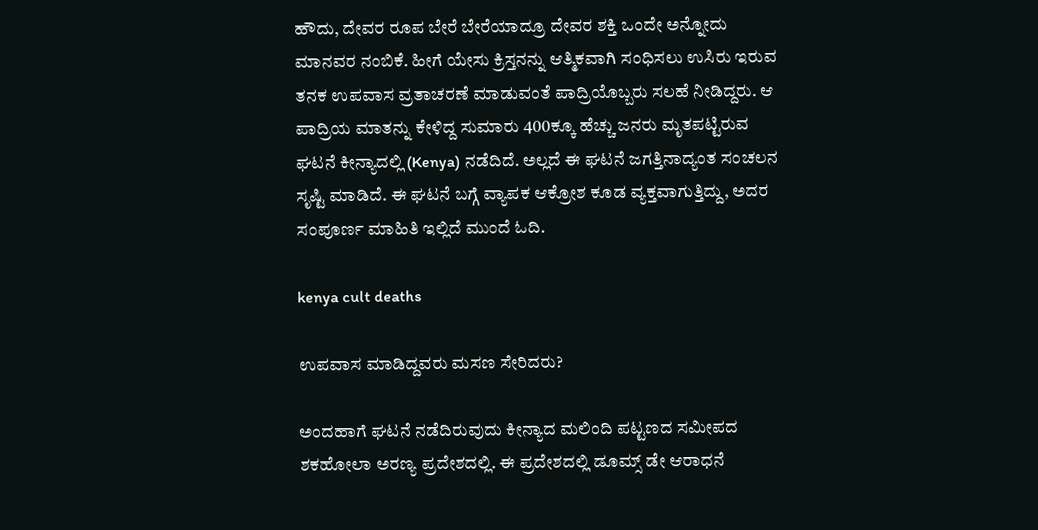ಹೌದು, ದೇವರ ರೂಪ ಬೇರೆ ಬೇರೆಯಾದ್ರೂ ದೇವರ ಶಕ್ತಿ ಒಂದೇ ಅನ್ನೋದು ಮಾನವರ ನಂಬಿಕೆ. ಹೀಗೆ ಯೇಸು ಕ್ರಿಸ್ತನನ್ನು ಆತ್ಮಿಕವಾಗಿ ಸಂಧಿಸಲು ಉಸಿರು ಇರುವ ತನಕ ಉಪವಾಸ ವ್ರತಾಚರಣೆ ಮಾಡುವಂತೆ ಪಾದ್ರಿಯೊಬ್ಬರು ಸಲಹೆ ನೀಡಿದ್ದರು. ಆ ಪಾದ್ರಿಯ ಮಾತನ್ನು ಕೇಳಿದ್ದ ಸುಮಾರು 400ಕ್ಕೂ ಹೆಚ್ಚು ಜನರು ಮೃತಪಟ್ಟಿರುವ ಘಟನೆ ಕೀನ್ಯಾದಲ್ಲಿ (Kenya) ನಡೆದಿದೆ. ಅಲ್ಲದೆ ಈ ಘಟನೆ ಜಗತ್ತಿನಾದ್ಯಂತ ಸಂಚಲನ ಸೃಷ್ಟಿ ಮಾಡಿದೆ. ಈ ಘಟನೆ ಬಗ್ಗೆ ವ್ಯಾಪಕ ಆಕ್ರೋಶ ಕೂಡ ವ್ಯಕ್ತವಾಗುತ್ತಿದ್ದು, ಅದರ ಸಂಪೂರ್ಣ ಮಾಹಿತಿ ಇಲ್ಲಿದೆ ಮುಂದೆ ಓದಿ.

kenya cult deaths

ಉಪವಾಸ ಮಾಡಿದ್ದವರು ಮಸಣ ಸೇರಿದರು?

ಅಂದಹಾಗೆ ಘಟನೆ ನಡೆದಿರುವುದು ಕೀನ್ಯಾದ ಮಲಿಂದಿ ಪಟ್ಟಣದ ಸಮೀಪದ ಶಕಹೋಲಾ ಅರಣ್ಯ ಪ್ರದೇಶದಲ್ಲಿ. ಈ ಪ್ರದೇಶದಲ್ಲಿ ಡೂಮ್ಸ್ ಡೇ ಆರಾಧನೆ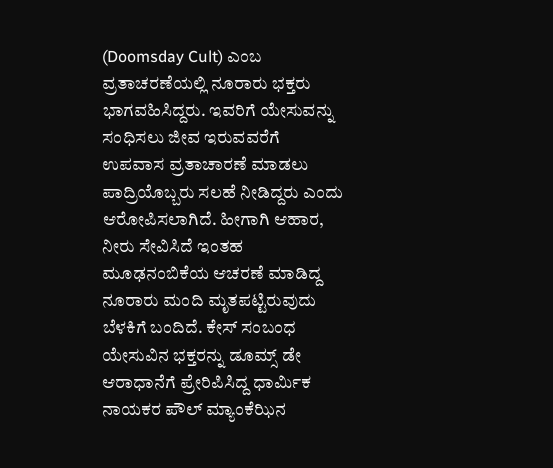(Doomsday Cult) ಎಂಬ ವ್ರತಾಚರಣೆಯಲ್ಲಿ ನೂರಾರು ಭಕ್ತರು ಭಾಗವಹಿಸಿದ್ದರು. ಇವರಿಗೆ ಯೇಸುವನ್ನು ಸಂಧಿಸಲು ಜೀವ ಇರುವವರೆಗೆ ಉಪವಾಸ ವ್ರತಾಚಾರಣೆ ಮಾಡಲು ಪಾದ್ರಿಯೊಬ್ಬರು ಸಲಹೆ ನೀಡಿದ್ದರು ಎಂದು ಆರೋಪಿಸಲಾಗಿದೆ. ಹೀಗಾಗಿ ಆಹಾರ, ನೀರು ಸೇವಿಸಿದೆ ಇಂತಹ ಮೂಢನಂಬಿಕೆಯ ಆಚರಣೆ ಮಾಡಿದ್ದ ನೂರಾರು ಮಂದಿ ಮೃತಪಟ್ಟಿರುವುದು ಬೆಳಕಿಗೆ ಬಂದಿದೆ. ಕೇಸ್ ಸಂಬಂಧ ಯೇಸುವಿನ ಭಕ್ತರನ್ನು ಡೂಮ್ಸ್‌ ಡೇ ಆರಾಧಾನೆಗೆ ಪ್ರೇರಿಪಿಸಿದ್ದ ಧಾರ್ಮಿಕ ನಾಯಕರ ಪೌಲ್ ಮ್ಯಾಂಕೆಝಿನ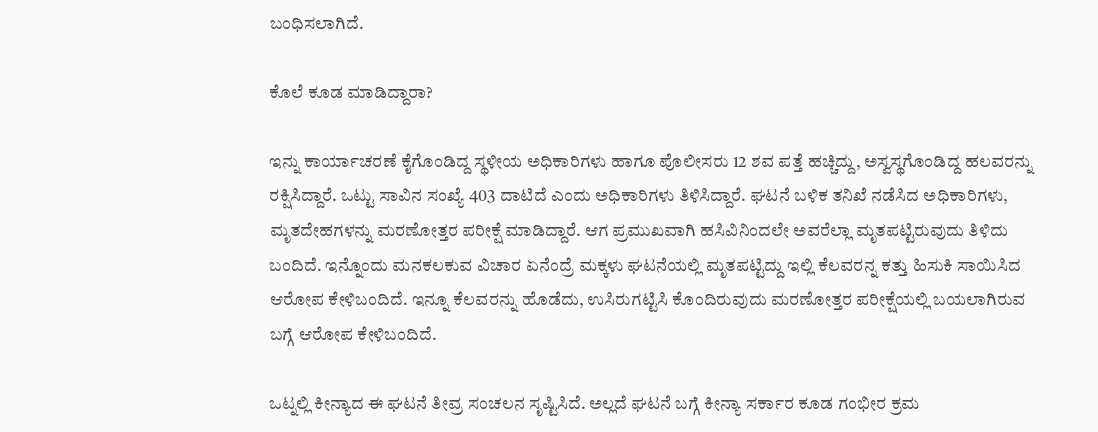ಬಂಧಿಸಲಾಗಿದೆ.

ಕೊಲೆ ಕೂಡ ಮಾಡಿದ್ದಾರಾ?

ಇನ್ನು ಕಾರ್ಯಾಚರಣೆ ಕೈಗೊಂಡಿದ್ದ ಸ್ಥಳೀಯ ಅಧಿಕಾರಿಗಳು ಹಾಗೂ ಪೊಲೀಸರು 12 ಶವ ಪತ್ತೆ ಹಚ್ಚಿದ್ದು, ಅಸ್ವಸ್ಥಗೊಂಡಿದ್ದ ಹಲವರನ್ನು ರಕ್ಷಿಸಿದ್ದಾರೆ. ಒಟ್ಟು ಸಾವಿನ ಸಂಖ್ಯೆ 403 ದಾಟಿದೆ ಎಂದು ಅಧಿಕಾರಿಗಳು ತಿಳಿಸಿದ್ದಾರೆ. ಘಟನೆ ಬಳಿಕ ತನಿಖೆ ನಡೆಸಿದ ಅಧಿಕಾರಿಗಳು, ಮೃತದೇಹಗಳನ್ನು ಮರಣೋತ್ತರ ಪರೀಕ್ಷೆ ಮಾಡಿದ್ದಾರೆ. ಆಗ ಪ್ರಮುಖವಾಗಿ ಹಸಿವಿನಿಂದಲೇ ಅವರೆಲ್ಲಾ ಮೃತಪಟ್ಟಿರುವುದು ತಿಳಿದು ಬಂದಿದೆ. ಇನ್ನೊಂದು ಮನಕಲಕುವ ವಿಚಾರ ಏನೆಂದ್ರೆ ಮಕ್ಕಳು ಘಟನೆಯಲ್ಲಿ ಮೃತಪಟ್ಟಿದ್ದು ಇಲ್ಲಿ ಕೆಲವರನ್ನ ಕತ್ತು ಹಿಸುಕಿ ಸಾಯಿಸಿದ ಆರೋಪ ಕೇಳಿಬಂದಿದೆ. ಇನ್ನೂ ಕೆಲವರನ್ನು ಹೊಡೆದು, ಉಸಿರುಗಟ್ಟಿಸಿ ಕೊಂದಿರುವುದು ಮರಣೋತ್ತರ ಪರೀಕ್ಷೆಯಲ್ಲಿ ಬಯಲಾಗಿರುವ ಬಗ್ಗೆ ಆರೋಪ ಕೇಳಿಬಂದಿದೆ.

ಒಟ್ನಲ್ಲಿ ಕೀನ್ಯಾದ ಈ ಘಟನೆ ತೀವ್ರ ಸಂಚಲನ ಸೃಷ್ಟಿಸಿದೆ. ಅಲ್ಲದೆ ಘಟನೆ ಬಗ್ಗೆ ಕೀನ್ಯಾ ಸರ್ಕಾರ ಕೂಡ ಗಂಭೀರ ಕ್ರಮ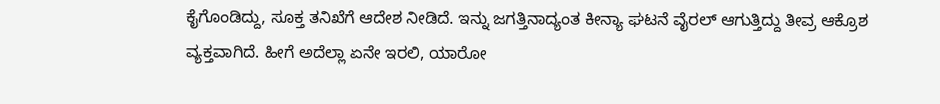ಕೈಗೊಂಡಿದ್ದು, ಸೂಕ್ತ ತನಿಖೆಗೆ ಆದೇಶ ನೀಡಿದೆ. ಇನ್ನು ಜಗತ್ತಿನಾದ್ಯಂತ ಕೀನ್ಯಾ ಘಟನೆ ವೈರಲ್ ಆಗುತ್ತಿದ್ದು ತೀವ್ರ ಆಕ್ರೊಶ ವ್ಯಕ್ತವಾಗಿದೆ. ಹೀಗೆ ಅದೆಲ್ಲಾ ಏನೇ ಇರಲಿ, ಯಾರೋ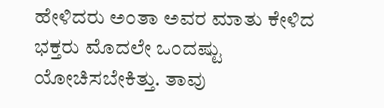ಹೇಳಿದರು ಅಂತಾ ಅವರ ಮಾತು ಕೇಳಿದ ಭಕ್ತರು ಮೊದಲೇ ಒಂದಷ್ಟು ಯೋಚಿಸಬೇಕಿತ್ತು. ತಾವು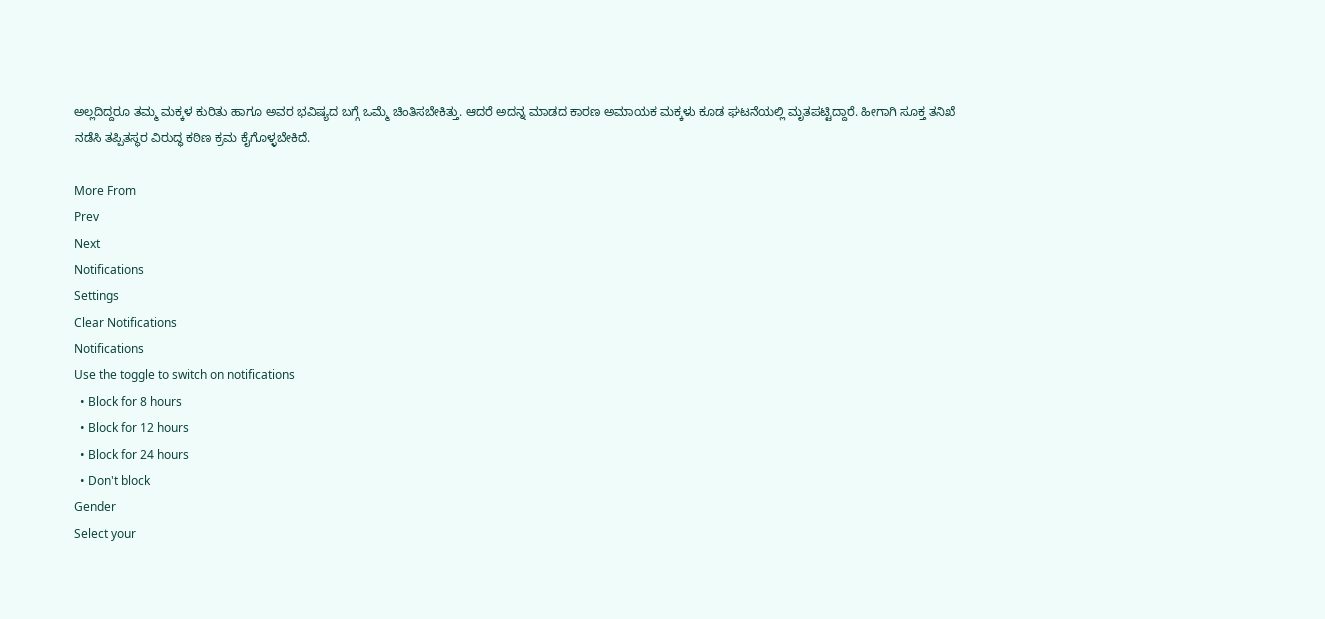ಅಲ್ಲದಿದ್ದರೂ ತಮ್ಮ ಮಕ್ಕಳ ಕುರಿತು ಹಾಗೂ ಅವರ ಭವಿಷ್ಯದ ಬಗ್ಗೆ ಒಮ್ಮೆ ಚಿಂತಿಸಬೇಕಿತ್ತು. ಆದರೆ ಅದನ್ನ ಮಾಡದ ಕಾರಣ ಅಮಾಯಕ ಮಕ್ಕಳು ಕೂಡ ಘಟನೆಯಲ್ಲಿ ಮೃತಪಟ್ಟಿದ್ದಾರೆ. ಹೀಗಾಗಿ ಸೂಕ್ತ ತನಿಖೆ ನಡೆಸಿ ತಪ್ಪಿತಸ್ಥರ ವಿರುದ್ಧ ಕಠಿಣ ಕ್ರಮ ಕೈಗೊಳ್ಳಬೇಕಿದೆ.

More From
Prev
Next
Notifications
Settings
Clear Notifications
Notifications
Use the toggle to switch on notifications
  • Block for 8 hours
  • Block for 12 hours
  • Block for 24 hours
  • Don't block
Gender
Select your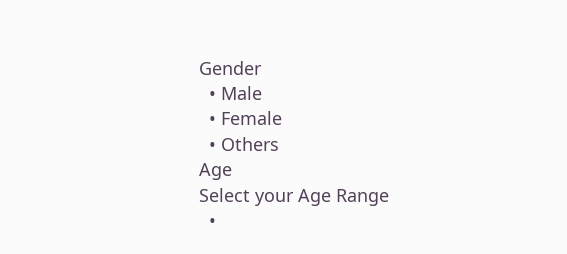Gender
  • Male
  • Female
  • Others
Age
Select your Age Range
  •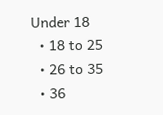Under 18
  • 18 to 25
  • 26 to 35
  • 36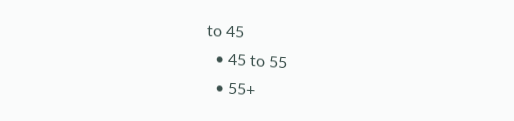to 45
  • 45 to 55
  • 55+